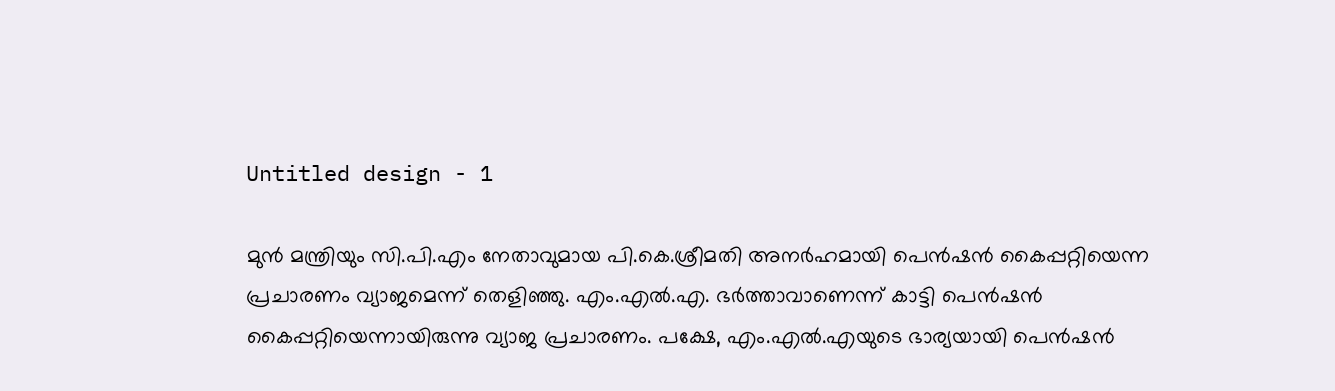Untitled design - 1

മുന്‍ മന്ത്രിയും സി.പി.എം നേതാവുമായ പി.കെ.ശ്രീമതി അനര്‍ഹമായി പെന്‍ഷന്‍ കൈപ്പറ്റിയെന്ന പ്രചാരണം വ്യാജമെന്ന് തെളിഞ്ഞു. എം.എല്‍.എ. ഭര്‍ത്താവാണെന്ന് കാട്ടി പെന്‍ഷന്‍ കൈപ്പറ്റിയെന്നായിരുന്നു വ്യാജ പ്രചാരണം. പക്ഷേ, എം.എല്‍.എയുടെ ഭാര്യയായി പെന്‍ഷന്‍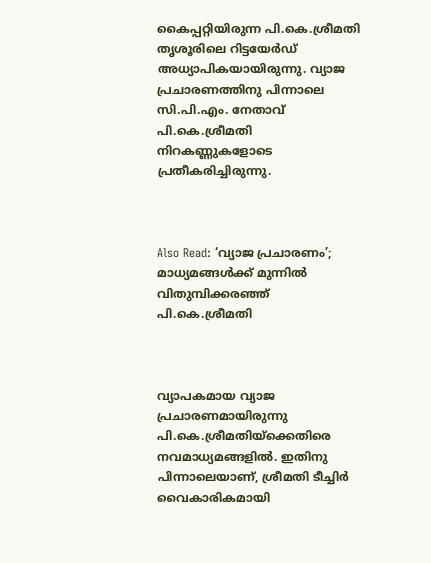കൈപ്പറ്റിയിരുന്ന പി.കെ.ശ്രീമതി തൃശൂരിലെ റിട്ടയേര്‍ഡ് അധ്യാപികയായിരുന്നു. വ്യാജ പ്രചാരണത്തിനു പിന്നാലെ സി.പി.എം. നേതാവ് പി.കെ.ശ്രീമതി നിറകണ്ണുകളോടെ പ്രതീകരിച്ചിരുന്നു.



Also Read: ‘വ്യാജ പ്രചാരണം’; മാധ്യമങ്ങള്‍ക്ക് മുന്നില്‍ വിതുമ്പിക്കരഞ്ഞ് പി.കെ.ശ്രീമതി



വ്യാപകമായ വ്യാജ പ്രചാരണമായിരുന്നു പി.കെ.ശ്രീമതിയ്ക്കെതിരെ നവമാധ്യമങ്ങളില്‍. ഇതിനു പിന്നാലെയാണ്, ശ്രീമതി ടീച്ചിര്‍ വൈകാരികമായി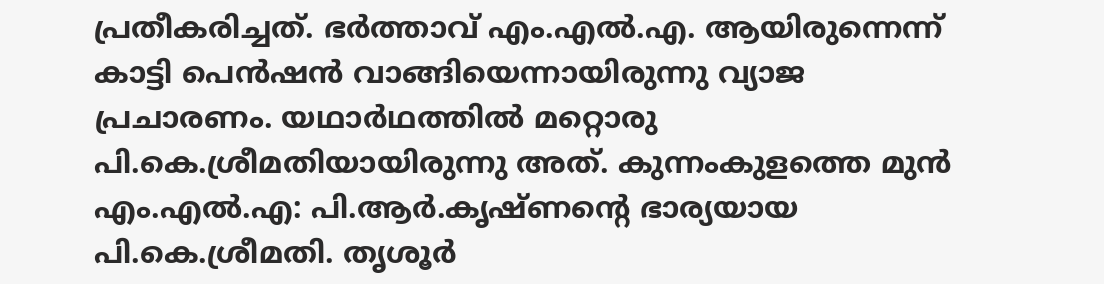പ്രതീകരിച്ചത്. ഭര്‍ത്താവ് എം.എല്‍.എ. ആയിരുന്നെന്ന് കാട്ടി പെന്‍ഷന്‍ വാങ്ങിയെന്നായിരുന്നു വ്യാജ പ്രചാരണം. യഥാര്‍ഥത്തില്‍ മറ്റൊരു പി.കെ.ശ്രീമതിയായിരുന്നു അത്. കുന്നംകുളത്തെ മുന്‍ എം.എല്‍.എ: പി.ആര്‍.കൃഷ്ണന്‍റെ ഭാര്യയായ പി.കെ.ശ്രീമതി. തൃശൂര്‍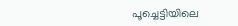പൂച്ചെട്ടിയിലെ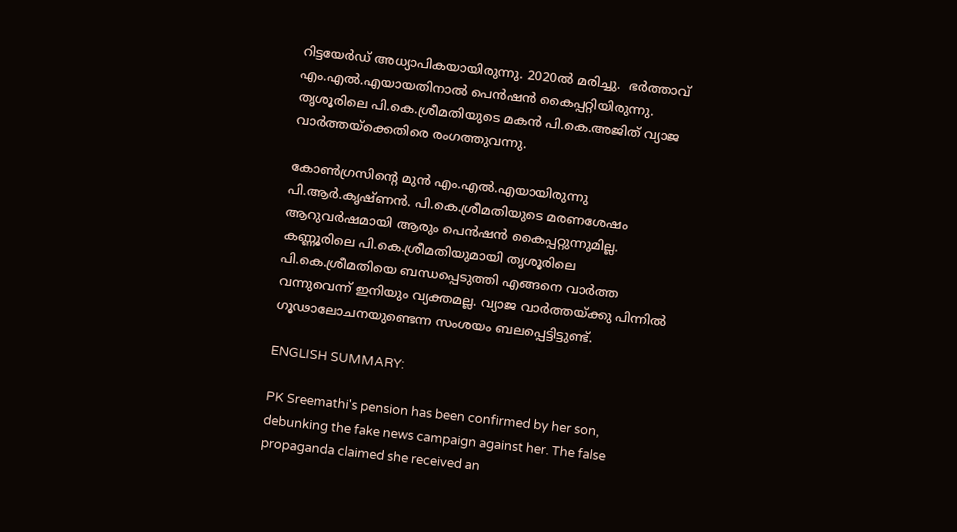റിട്ടയേര്‍ഡ് അധ്യാപികയായിരുന്നു. 2020ല്‍ മരിച്ചു.  ഭര്‍ത്താവ് എം.എല്‍.എയായതിനാല്‍ പെന്‍ഷന്‍ കൈപ്പറ്റിയിരുന്നു. തൃശൂരിലെ പി.കെ.ശ്രീമതിയുടെ മകന്‍ പി.കെ.അജിത് വ്യാജ വാര്‍ത്തയ്ക്കെതിരെ രംഗത്തുവന്നു.

കോണ്‍ഗ്രസിന്‍റെ മുന്‍ എം.എല്‍.എയായിരുന്നു പി.ആര്‍.കൃഷ്ണന്‍. പി.കെ.ശ്രീമതിയുടെ മരണശേഷം ആറുവര്‍ഷമായി ആരും പെന്‍ഷന്‍ കൈപ്പറ്റുന്നുമില്ല. കണ്ണൂരിലെ പി.കെ.ശ്രീമതിയുമായി തൃശൂരിലെ പി.കെ.ശ്രീമതിയെ ബന്ധപ്പെടുത്തി എങ്ങനെ വാര്‍ത്ത വന്നുവെന്ന് ഇനിയും വ്യക്തമല്ല. വ്യാജ വാര്‍ത്തയ്ക്കു പിന്നില്‍ ഗൂഢാലോചനയുണ്ടെന്ന സംശയം ബലപ്പെട്ടിട്ടുണ്ട്.

ENGLISH SUMMARY:

PK Sreemathi's pension has been confirmed by her son, debunking the fake news campaign against her. The false propaganda claimed she received an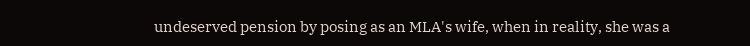undeserved pension by posing as an MLA's wife, when in reality, she was a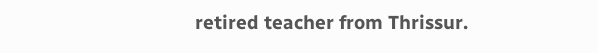retired teacher from Thrissur.